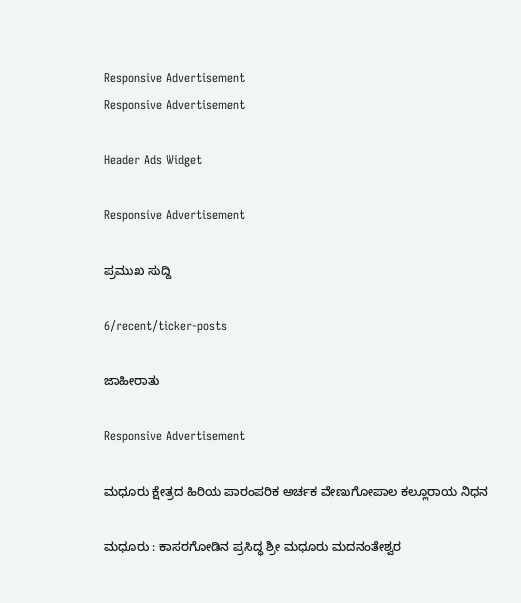Responsive Advertisement
Responsive Advertisement

Header Ads Widget

Responsive Advertisement

ಪ್ರಮುಖ ಸುದ್ದಿ

6/recent/ticker-posts

ಜಾಹೀರಾತು

Responsive Advertisement

ಮಧೂರು ಕ್ಷೇತ್ರದ ಹಿರಿಯ ಪಾರಂಪರಿಕ ಅರ್ಚಕ ವೇಣುಗೋಪಾಲ ಕಲ್ಲೂರಾಯ ನಿಧನ

ಮಧೂರು : ಕಾಸರಗೋಡಿನ ಪ್ರಸಿದ್ಧ ಶ್ರೀ ಮಧೂರು ಮದನಂತೇಶ್ವರ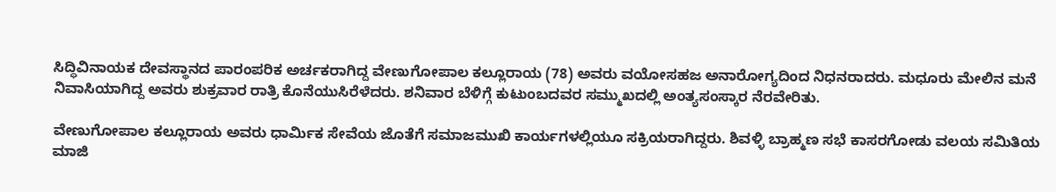ಸಿದ್ಧಿವಿನಾಯಕ ದೇವಸ್ಥಾನದ ಪಾರಂಪರಿಕ ಅರ್ಚಕರಾಗಿದ್ದ ವೇಣುಗೋಪಾಲ ಕಲ್ಲೂರಾಯ (78) ಅವರು ವಯೋಸಹಜ ಅನಾರೋಗ್ಯದಿಂದ ನಿಧನರಾದರು. ಮಧೂರು ಮೇಲಿನ ಮನೆ ನಿವಾಸಿಯಾಗಿದ್ದ ಅವರು ಶುಕ್ರವಾರ ರಾತ್ರಿ ಕೊನೆಯುಸಿರೆಳೆದರು. ಶನಿವಾರ ಬೆಳಿಗ್ಗೆ ಕುಟುಂಬದವರ ಸಮ್ಮುಖದಲ್ಲಿ ಅಂತ್ಯಸಂಸ್ಕಾರ ನೆರವೇರಿತು.

ವೇಣುಗೋಪಾಲ ಕಲ್ಲೂರಾಯ ಅವರು ಧಾರ್ಮಿಕ ಸೇವೆಯ ಜೊತೆಗೆ ಸಮಾಜಮುಖಿ ಕಾರ್ಯಗಳಲ್ಲಿಯೂ ಸಕ್ರಿಯರಾಗಿದ್ದರು. ಶಿವಳ್ಳಿ ಬ್ರಾಹ್ಮಣ ಸಭೆ ಕಾಸರಗೋಡು ವಲಯ ಸಮಿತಿಯ ಮಾಜಿ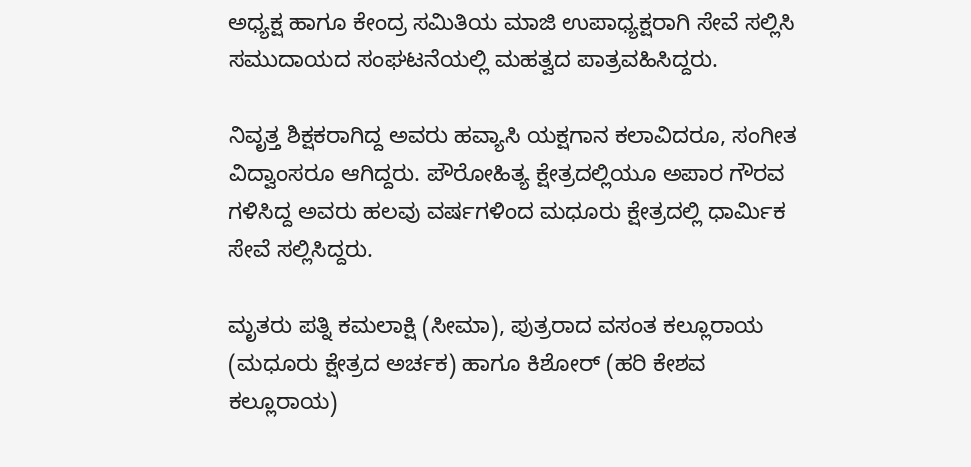ಅಧ್ಯಕ್ಷ ಹಾಗೂ ಕೇಂದ್ರ ಸಮಿತಿಯ ಮಾಜಿ ಉಪಾಧ್ಯಕ್ಷರಾಗಿ ಸೇವೆ ಸಲ್ಲಿಸಿ ಸಮುದಾಯದ ಸಂಘಟನೆಯಲ್ಲಿ ಮಹತ್ವದ ಪಾತ್ರವಹಿಸಿದ್ದರು.

ನಿವೃತ್ತ ಶಿಕ್ಷಕರಾಗಿದ್ದ ಅವರು ಹವ್ಯಾಸಿ ಯಕ್ಷಗಾನ ಕಲಾವಿದರೂ, ಸಂಗೀತ ವಿದ್ವಾಂಸರೂ ಆಗಿದ್ದರು. ಪೌರೋಹಿತ್ಯ ಕ್ಷೇತ್ರದಲ್ಲಿಯೂ ಅಪಾರ ಗೌರವ ಗಳಿಸಿದ್ದ ಅವರು ಹಲವು ವರ್ಷಗಳಿಂದ ಮಧೂರು ಕ್ಷೇತ್ರದಲ್ಲಿ ಧಾರ್ಮಿಕ ಸೇವೆ ಸಲ್ಲಿಸಿದ್ದರು.

ಮೃತರು ಪತ್ನಿ ಕಮಲಾಕ್ಷಿ (ಸೀಮಾ), ಪುತ್ರರಾದ ವಸಂತ ಕಲ್ಲೂರಾಯ (ಮಧೂರು ಕ್ಷೇತ್ರದ ಅರ್ಚಕ) ಹಾಗೂ ಕಿಶೋರ್ (ಹರಿ ಕೇಶವ ಕಲ್ಲೂರಾಯ)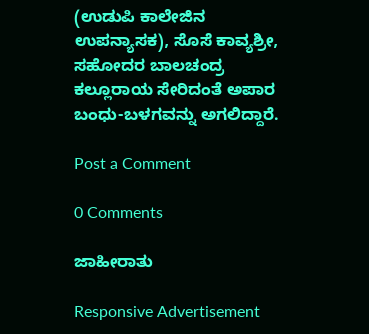(ಉಡುಪಿ ಕಾಲೇಜಿನ ಉಪನ್ಯಾಸಕ), ಸೊಸೆ ಕಾವ್ಯಶ್ರೀ, ಸಹೋದರ ಬಾಲಚಂದ್ರ ಕಲ್ಲೂರಾಯ ಸೇರಿದಂತೆ ಅಪಾರ ಬಂಧು-ಬಳಗವನ್ನು ಅಗಲಿದ್ದಾರೆ.

Post a Comment

0 Comments

ಜಾಹೀರಾತು

Responsive Advertisement